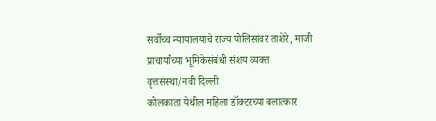सर्वोच्च न्यायालयाचे राज्य पोलिसांवर ताशेरे, माजी प्राचार्यांच्या भूमिकेसंबंधी संशय व्यक्त
वृत्तसंस्था/नवी दिल्ली
कोलकाता येथील महिला डॉक्टरच्या बलात्कार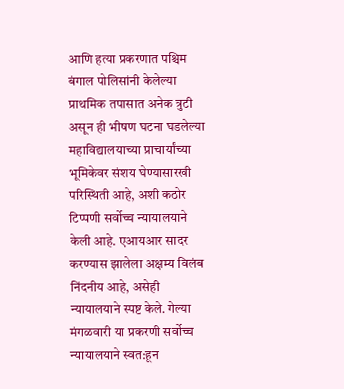आणि हत्या प्रकरणात पश्चिम बंगाल पोलिसांनी केलेल्या प्राथमिक तपासात अनेक त्रुटी असून ही भीषण घटना घडलेल्या महाविद्यालयाच्या प्राचार्यांच्या भूमिकेवर संशय घेण्यासारखी परिस्थिती आहे, अशी कठोर टिप्पणी सर्वोच्च न्यायालयाने केली आहे. एआयआर सादर करण्यास झालेला अक्षम्य विलंब निंदनीय आहे, असेही न्यायालयाने स्पष्ट केले. गेल्या मंगळवारी या प्रकरणी सर्वोच्च न्यायालयाने स्वत:हून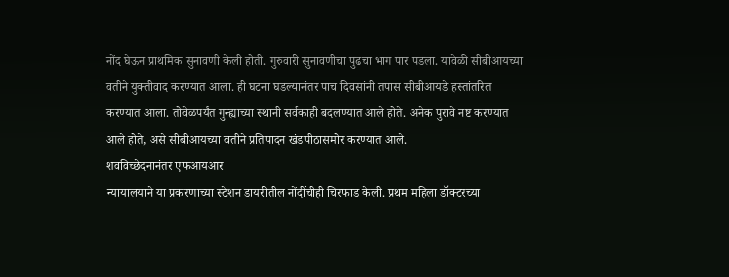नोंद घेऊन प्राथमिक सुनावणी केली होती. गुरुवारी सुनावणीचा पुढचा भाग पार पडला. यावेळी सीबीआयच्या वतीने युक्तीवाद करण्यात आला. ही घटना घडल्यानंतर पाच दिवसांनी तपास सीबीआयडे हस्तांतरित करण्यात आला. तोवेळपर्यंत गुन्ह्याच्या स्थानी सर्वकाही बदलण्यात आले होते. अनेक पुरावे नष्ट करण्यात आले होते, असे सीबीआयच्या वतीने प्रतिपादन खंडपीठासमोर करण्यात आले.
शवविच्छेदनानंतर एफआयआर
न्यायालयाने या प्रकरणाच्या स्टेशन डायरीतील नोंदींचीही चिरफाड केली. प्रथम महिला डॉक्टरच्या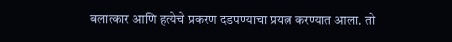बलात्कार आणि हत्येचे प्रकरण दडपण्याचा प्रयत्न करण्यात आला. तो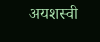अयशस्वी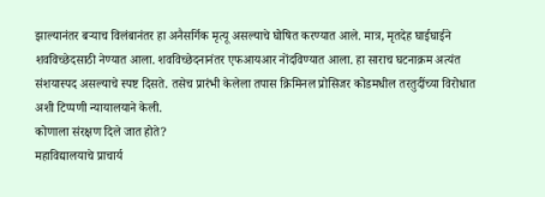झाल्यानंतर बऱ्याच विलंबानंतर हा अनैसर्गिक मृत्यू असल्याचे घोषित करण्यात आले. मात्र, मृतदेह घाईघाईने शवविच्छेदसाठी नेण्यात आला. शवविच्छेदनानंतर एफआयआर नोंदविण्यात आला. हा साराच घटनाक्रम अत्यंत संशयास्पद असल्याचे स्पष्ट दिसते. तसेच प्रारंभी केलेला तपास क्रिमिनल प्रोसिजर कोडमधील तरतुदींच्या विरोधात अशी टिप्पणी न्यायालयाने केली.
कोणाला संरक्षण दिले जात होते?
महाविद्यालयाचे प्राचार्य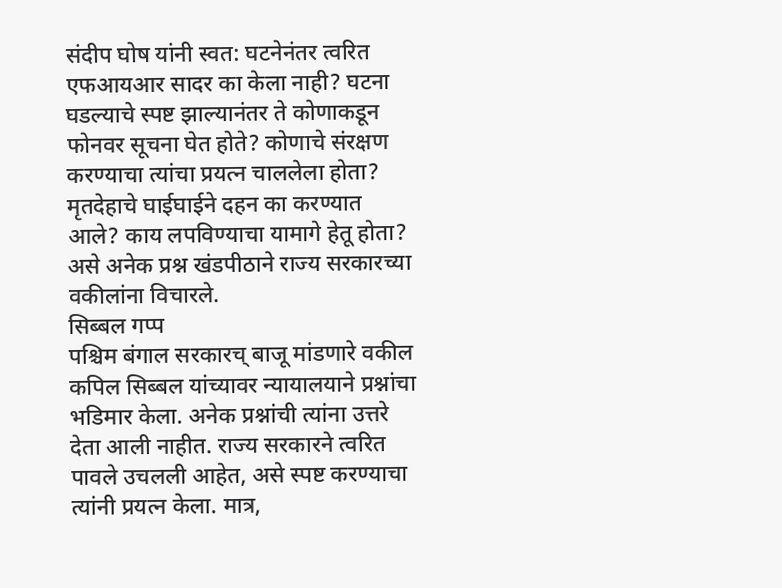संदीप घोष यांनी स्वत: घटनेनंतर त्वरित एफआयआर सादर का केला नाही? घटना घडल्याचे स्पष्ट झाल्यानंतर ते कोणाकडून फोनवर सूचना घेत होते? कोणाचे संरक्षण करण्याचा त्यांचा प्रयत्न चाललेला होता? मृतदेहाचे घाईघाईने दहन का करण्यात आले? काय लपविण्याचा यामागे हेतू होता? असे अनेक प्रश्न खंडपीठाने राज्य सरकारच्या वकीलांना विचारले.
सिब्बल गप्प
पश्चिम बंगाल सरकारच् बाजू मांडणारे वकील कपिल सिब्बल यांच्यावर न्यायालयाने प्रश्नांचा भडिमार केला. अनेक प्रश्नांची त्यांना उत्तरे देता आली नाहीत. राज्य सरकारने त्वरित पावले उचलली आहेत, असे स्पष्ट करण्याचा त्यांनी प्रयत्न केला. मात्र,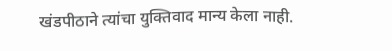खंडपीठाने त्यांचा युक्तिवाद मान्य केला नाही.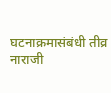घटनाक्रमासंबंधी तीव्र नाराजी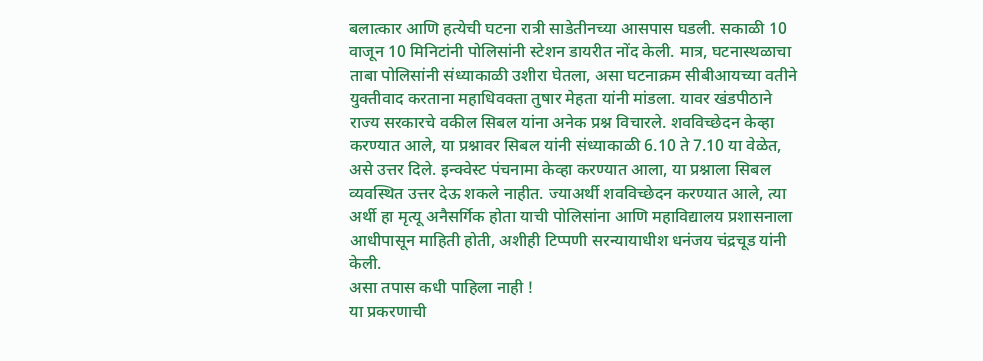बलात्कार आणि हत्येची घटना रात्री साडेतीनच्या आसपास घडली. सकाळी 10 वाजून 10 मिनिटांनी पोलिसांनी स्टेशन डायरीत नोंद केली. मात्र, घटनास्थळाचा ताबा पोलिसांनी संध्याकाळी उशीरा घेतला, असा घटनाक्रम सीबीआयच्या वतीने युक्तीवाद करताना महाधिवक्ता तुषार मेहता यांनी मांडला. यावर खंडपीठाने राज्य सरकारचे वकील सिबल यांना अनेक प्रश्न विचारले. शवविच्छेदन केव्हा करण्यात आले, या प्रश्नावर सिबल यांनी संध्याकाळी 6.10 ते 7.10 या वेळेत, असे उत्तर दिले. इन्क्वेस्ट पंचनामा केव्हा करण्यात आला, या प्रश्नाला सिबल व्यवस्थित उत्तर देऊ शकले नाहीत. ज्याअर्थी शवविच्छेदन करण्यात आले, त्या अर्थी हा मृत्यू अनैसर्गिक होता याची पोलिसांना आणि महाविद्यालय प्रशासनाला आधीपासून माहिती होती, अशीही टिप्पणी सरन्यायाधीश धनंजय चंद्रचूड यांनी केली.
असा तपास कधी पाहिला नाही !
या प्रकरणाची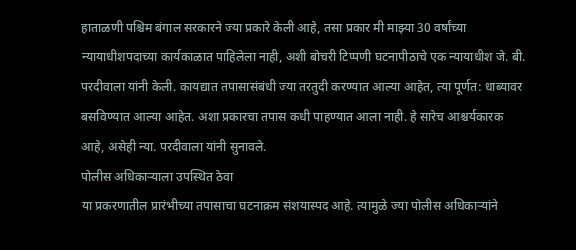हाताळणी पश्चिम बंगाल सरकारने ज्या प्रकारे केली आहे, तसा प्रकार मी माझ्या 30 वर्षांच्या न्यायाधीशपदाच्या कार्यकाळात पाहिलेला नाही, अशी बोचरी टिप्पणी घटनापीठाचे एक न्यायाधीश जे. बी. परदीवाला यांनी केली. कायद्यात तपासासंबंधी ज्या तरतुदी करण्यात आल्या आहेत, त्या पूर्णत: धाब्यावर बसविण्यात आल्या आहेत. अशा प्रकारचा तपास कधी पाहण्यात आला नाही. हे सारेच आश्चर्यकारक आहे, असेही न्या. परदीवाला यांनी सुनावले.
पोलीस अधिकाऱ्याला उपस्थित ठेवा
या प्रकरणातील प्रारंभीच्या तपासाचा घटनाक्रम संशयास्पद आहे. त्यामुळे ज्या पोलीस अधिकाऱ्यांने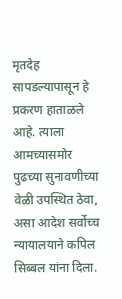मृतदेह सापडल्यापासून हे प्रकरण हाताळले आहे. त्याला आमच्यासमोर पुढच्या सुनावणीच्या वेळी उपस्थित ठेवा, असा आदेश सर्वोच्च न्यायालयाने कपिल सिब्बल यांना दिला.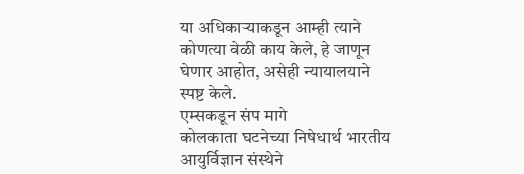या अधिकाऱ्याकडून आम्ही त्याने कोणत्या वेळी काय केले, हे जाणून घेणार आहोत, असेही न्यायालयाने स्पष्ट केले.
एम्सकडून संप मागे
कोलकाता घटनेच्या निषेधार्थ भारतीय आयुर्विज्ञान संस्थेने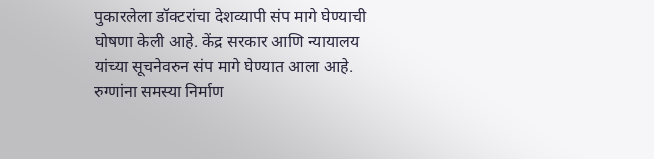पुकारलेला डॉक्टरांचा देशव्यापी संप मागे घेण्याची घोषणा केली आहे. केंद्र सरकार आणि न्यायालय यांच्या सूचनेवरुन संप मागे घेण्यात आला आहे. रुग्णांना समस्या निर्माण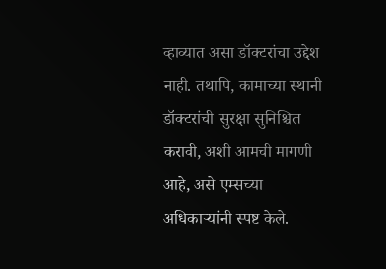व्हाव्यात असा डॉक्टरांचा उद्देश नाही. तथापि, कामाच्या स्थानी डॉक्टरांची सुरक्षा सुनिश्चित करावी, अशी आमची मागणी आहे, असे एम्सच्या अधिकाऱ्यांनी स्पष्ट केले.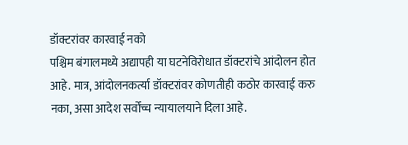डॉक्टरांवर कारवाई नको
पश्चिम बंगालमध्ये अद्यापही या घटनेविरोधात डॉक्टरांचे आंदोलन होत आहे. मात्र, आंदोलनकर्त्या डॉक्टरांवर कोणतीही कठोर कारवाई करु नका, असा आदेश सर्वोच्च न्यायालयाने दिला आहे.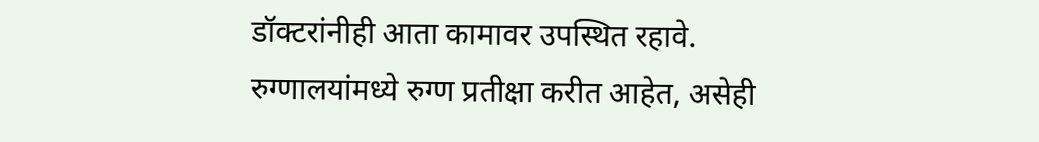डॉक्टरांनीही आता कामावर उपस्थित रहावे. रुग्णालयांमध्ये रुग्ण प्रतीक्षा करीत आहेत, असेही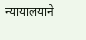न्यायालयाने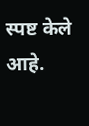स्पष्ट केले आहे.